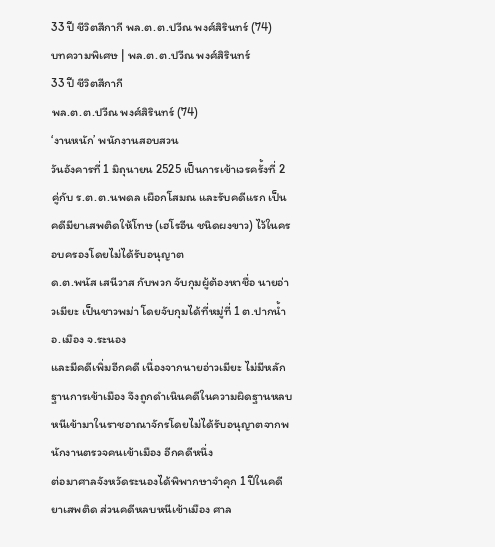33 ปี ชีวิตสีกากี พล.ต.ต.ปวีณ พงศ์สิรินทร์ (74)
บทความพิเศษ | พล.ต.ต.ปวีณ พงศ์สิรินทร์
33 ปี ชีวิตสีกากี
พล.ต.ต.ปวีณ พงศ์สิรินทร์ (74)
‘งานหนัก’ พนักงานสอบสวน
วันอังคารที่ 1 มิถุนายน 2525 เป็นการเข้าเวรครั้งที่ 2 คู่กับ ร.ต.ต.นพดล เผือกโสมณ และรับคดีแรก เป็นคดีมียาเสพติดให้โทษ (เฮโรอีน ชนิดผงขาว) ไว้ในครอบครองโดยไม่ได้รับอนุญาต
ด.ต.พนัส เสนีวาส กับพวก จับกุมผู้ต้องหาชื่อ นายอ่าวเมียะ เป็นชาวพม่า โดยจับกุมได้ที่หมู่ที่ 1 ต.ปากน้ำ อ.เมือง จ.ระนอง
และมีคดีเพิ่มอีกคดี เนื่องจากนายอ่าวเมียะ ไม่มีหลักฐานการเข้าเมือง จึงถูกดำเนินคดีในความผิดฐานหลบหนีเข้ามาในราชอาณาจักรโดยไม่ได้รับอนุญาตจากพนักงานตรวจคนเข้าเมือง อีกคดีหนึ่ง
ต่อมาศาลจังหวัดระนองได้พิพากษาจำคุก 1 ปีในคดียาเสพติด ส่วนคดีหลบหนีเข้าเมือง ศาล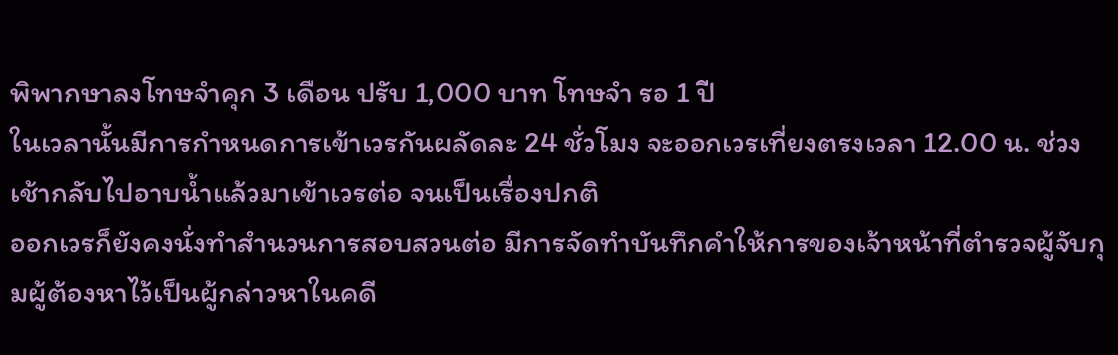พิพากษาลงโทษจำคุก 3 เดือน ปรับ 1,000 บาท โทษจำ รอ 1 ปี
ในเวลานั้นมีการกำหนดการเข้าเวรกันผลัดละ 24 ชั่วโมง จะออกเวรเที่ยงตรงเวลา 12.00 น. ช่วงเช้ากลับไปอาบน้ำแล้วมาเข้าเวรต่อ จนเป็นเรื่องปกติ
ออกเวรก็ยังคงนั่งทำสำนวนการสอบสวนต่อ มีการจัดทำบันทึกคำให้การของเจ้าหน้าที่ตำรวจผู้จับกุมผู้ต้องหาไว้เป็นผู้กล่าวหาในคดี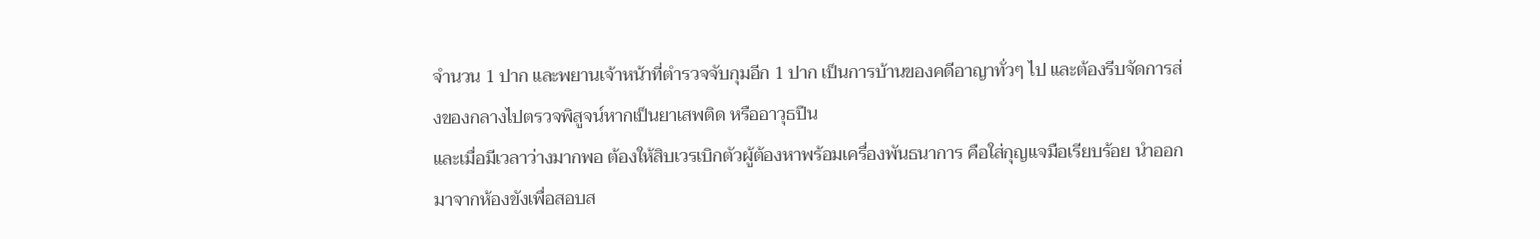จำนวน 1 ปาก และพยานเจ้าหน้าที่ตำรวจจับกุมอีก 1 ปาก เป็นการบ้านของคดีอาญาทั่วๆ ไป และต้องรีบจัดการส่งของกลางไปตรวจพิสูจน์หากเป็นยาเสพติด หรืออาวุธปืน
และเมื่อมีเวลาว่างมากพอ ต้องให้สิบเวรเบิกตัวผู้ต้องหาพร้อมเครื่องพันธนาการ คือใส่กุญแจมือเรียบร้อย นำออกมาจากห้องขังเพื่อสอบส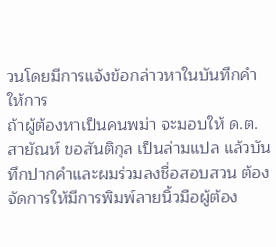วนโดยมีการแจ้งข้อกล่าวหาในบันทึกคำให้การ
ถ้าผู้ต้องหาเป็นคนพม่า จะมอบให้ ด.ต.สายัณห์ ขอสันติกุล เป็นล่ามแปล แล้วบันทึกปากคำและผมร่วมลงชื่อสอบสวน ต้องจัดการให้มีการพิมพ์ลายนิ้วมือผู้ต้อง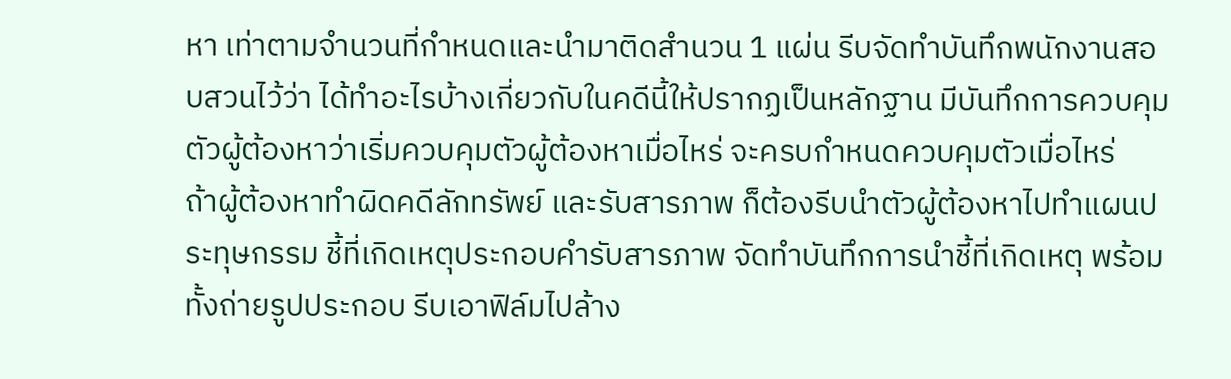หา เท่าตามจำนวนที่กำหนดและนำมาติดสำนวน 1 แผ่น รีบจัดทำบันทึกพนักงานสอบสวนไว้ว่า ได้ทำอะไรบ้างเกี่ยวกับในคดีนี้ให้ปรากฏเป็นหลักฐาน มีบันทึกการควบคุมตัวผู้ต้องหาว่าเริ่มควบคุมตัวผู้ต้องหาเมื่อไหร่ จะครบกำหนดควบคุมตัวเมื่อไหร่
ถ้าผู้ต้องหาทำผิดคดีลักทรัพย์ และรับสารภาพ ก็ต้องรีบนำตัวผู้ต้องหาไปทำแผนประทุษกรรม ชี้ที่เกิดเหตุประกอบคำรับสารภาพ จัดทำบันทึกการนำชี้ที่เกิดเหตุ พร้อมทั้งถ่ายรูปประกอบ รีบเอาฟิล์มไปล้าง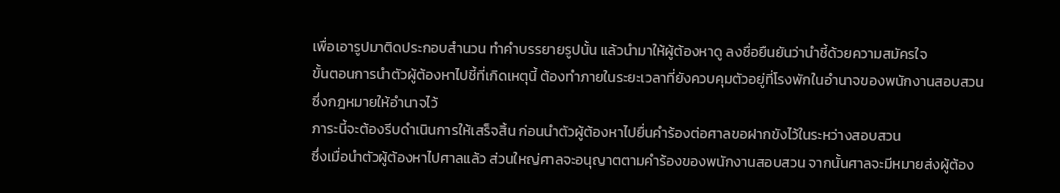เพื่อเอารูปมาติดประกอบสำนวน ทำคำบรรยายรูปนั้น แล้วนำมาให้ผู้ต้องหาดู ลงชื่อยืนยันว่านำชี้ด้วยความสมัครใจ
ขั้นตอนการนำตัวผู้ต้องหาไปชี้ที่เกิดเหตุนี้ ต้องทำภายในระยะเวลาที่ยังควบคุมตัวอยู่ที่โรงพักในอำนาจของพนักงานสอบสวน ซึ่งกฎหมายให้อำนาจไว้
ภาระนี้จะต้องรีบดำเนินการให้เสร็จสิ้น ก่อนนำตัวผู้ต้องหาไปยื่นคำร้องต่อศาลขอฝากขังไว้ในระหว่างสอบสวน
ซึ่งเมื่อนำตัวผู้ต้องหาไปศาลแล้ว ส่วนใหญ่ศาลจะอนุญาตตามคำร้องของพนักงานสอบสวน จากนั้นศาลจะมีหมายส่งผู้ต้อง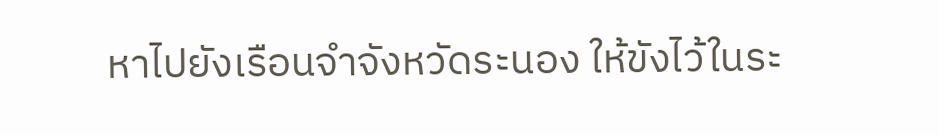หาไปยังเรือนจำจังหวัดระนอง ให้ขังไว้ในระ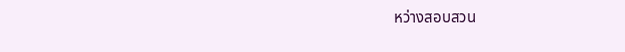หว่างสอบสวน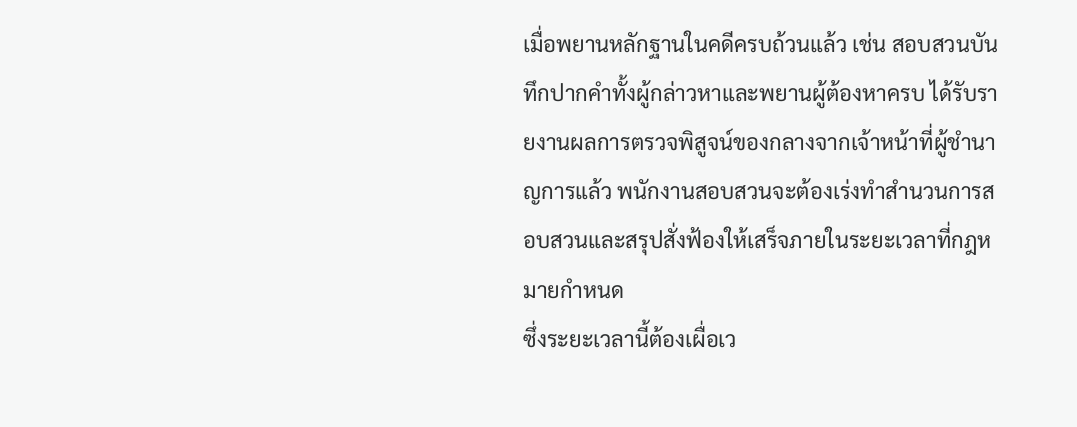เมื่อพยานหลักฐานในคดีครบถ้วนแล้ว เช่น สอบสวนบันทึกปากคำทั้งผู้กล่าวหาและพยานผู้ต้องหาครบ ได้รับรายงานผลการตรวจพิสูจน์ของกลางจากเจ้าหน้าที่ผู้ชำนาญการแล้ว พนักงานสอบสวนจะต้องเร่งทำสำนวนการสอบสวนและสรุปสั่งฟ้องให้เสร็จภายในระยะเวลาที่กฎหมายกำหนด
ซึ่งระยะเวลานี้ต้องเผื่อเว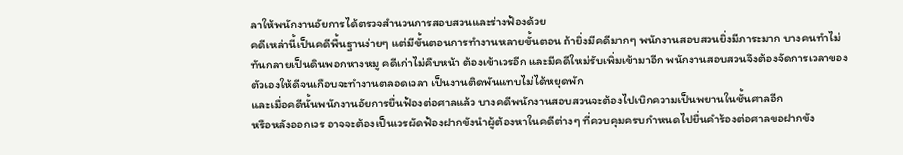ลาให้พนักงานอัยการได้ตรวจสำนวนการสอบสวนและร่างฟ้องด้วย
คดีเหล่านี้เป็นคดีพื้นฐานง่ายๆ แต่มีขั้นตอนการทำงานหลายขั้นตอน ถ้ายิ่งมีคดีมากๆ พนักงานสอบสวนยิ่งมีภาระมาก บางคนทำไม่ทันกลายเป็นดินพอกหางหมู คดีเก่าไม่คืบหน้า ต้องเข้าเวรอีก และมีคดีใหม่รับเพิ่มเข้ามาอีก พนักงานสอบสวนจึงต้องจัดการเวลาของตัวเองให้ดีจนเกือบจะทำงานตลอดเวลา เป็นงานติดพันแทบไม่ได้หยุดพัก
และเมื่อคดีนั้นพนักงานอัยการยื่นฟ้องต่อศาลแล้ว บางคดีพนักงานสอบสวนจะต้องไปเบิกความเป็นพยานในชั้นศาลอีก
หรือหลังออกเวร อาจจะต้องเป็นเวรผัดฟ้องฝากขังนำผู้ต้องหาในคดีต่างๆ ที่ควบคุมครบกำหนดไปยื่นคำร้องต่อศาลขอฝากขัง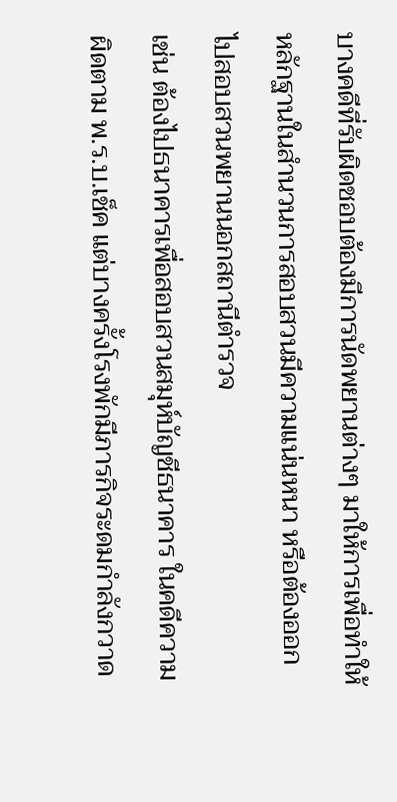บางคดีที่รับผิดชอบต้องมีการนัดพยานต่างๆ มาให้การเพื่อทำให้หลักฐานในสำนวนการสอบสวนมีความแน่นหนา หรือต้องออกไปสอบสวนพยานนอกสถานีตำรวจ
เช่น ต้องไปธนาคารเพื่อสอบสวนสมุห์บัญชีธนาคาร ในคดีความผิดตาม พ.ร.บ.เช็ค แต่บางครั้งโรงพักมีภารกิจระดมกำลังกวาด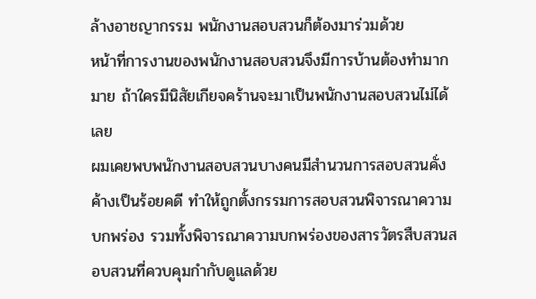ล้างอาชญากรรม พนักงานสอบสวนก็ต้องมาร่วมด้วย
หน้าที่การงานของพนักงานสอบสวนจึงมีการบ้านต้องทำมากมาย ถ้าใครมีนิสัยเกียจคร้านจะมาเป็นพนักงานสอบสวนไม่ได้เลย
ผมเคยพบพนักงานสอบสวนบางคนมีสำนวนการสอบสวนคั่งค้างเป็นร้อยคดี ทำให้ถูกตั้งกรรมการสอบสวนพิจารณาความบกพร่อง รวมทั้งพิจารณาความบกพร่องของสารวัตรสืบสวนสอบสวนที่ควบคุมกำกับดูแลด้วย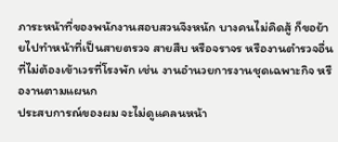ภาระหน้าที่ของพนักงานสอบสวนจึงหนัก บางคนไม่คิดสู้ ก็ขอย้ายไปทำหน้าที่เป็นสายตรวจ สายสืบ หรือจราจร หรืองานตำรวจอื่นที่ไม่ต้องเข้าเวรที่โรงพัก เช่น งานอำนวยการงานชุดเฉพาะกิจ หรืองานตามแผนก
ประสบการณ์ของผม จะไม่ดูแคลนหน้า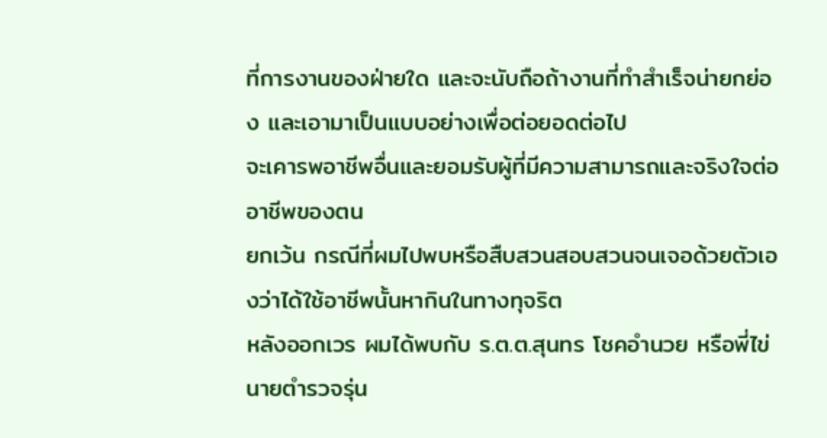ที่การงานของฝ่ายใด และจะนับถือถ้างานที่ทำสำเร็จน่ายกย่อง และเอามาเป็นแบบอย่างเพื่อต่อยอดต่อไป
จะเคารพอาชีพอื่นและยอมรับผู้ที่มีความสามารถและจริงใจต่ออาชีพของตน
ยกเว้น กรณีที่ผมไปพบหรือสืบสวนสอบสวนจนเจอด้วยตัวเองว่าได้ใช้อาชีพนั้นหากินในทางทุจริต
หลังออกเวร ผมได้พบกับ ร.ต.ต.สุนทร โชคอำนวย หรือพี่ไข่ นายตำรวจรุ่น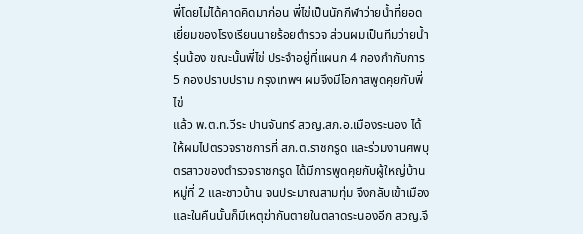พี่โดยไม่ได้คาดคิดมาก่อน พี่ไข่เป็นนักกีฬาว่ายน้ำที่ยอดเยี่ยมของโรงเรียนนายร้อยตำรวจ ส่วนผมเป็นทีมว่ายน้ำรุ่นน้อง ขณะนั้นพี่ไข่ ประจำอยู่ที่แผนก 4 กองกำกับการ 5 กองปราบปราม กรุงเทพฯ ผมจึงมีโอกาสพูดคุยกับพี่ไข่
แล้ว พ.ต.ท.วีระ ปานจันทร์ สวญ.สภ.อ.เมืองระนอง ได้ให้ผมไปตรวจราชการที่ สภ.ต.ราชกรูด และร่วมงานศพบุตรสาวของตำรวจราชกรูด ได้มีการพูดคุยกับผู้ใหญ่บ้าน หมู่ที่ 2 และชาวบ้าน จนประมาณสามทุ่ม จึงกลับเข้าเมือง และในคืนนั้นก็มีเหตุฆ่ากันตายในตลาดระนองอีก สวญ.จึ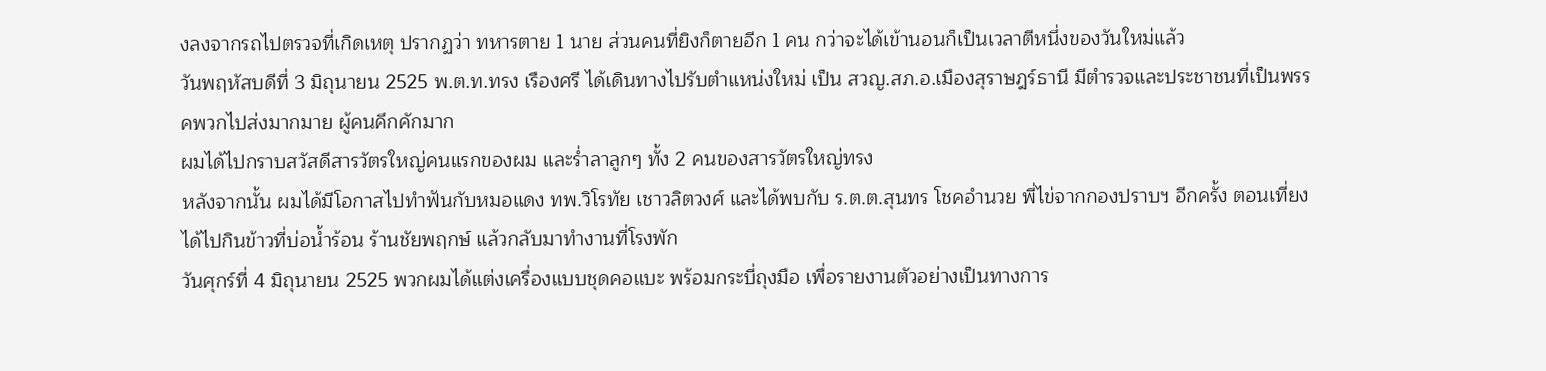งลงจากรถไปตรวจที่เกิดเหตุ ปรากฏว่า ทหารตาย 1 นาย ส่วนคนที่ยิงก็ตายอีก 1 คน กว่าจะได้เข้านอนก็เป็นเวลาตีหนึ่งของวันใหม่แล้ว
วันพฤหัสบดีที่ 3 มิถุนายน 2525 พ.ต.ท.ทรง เรืองศรี ได้เดินทางไปรับตำแหน่งใหม่ เป็น สวญ.สภ.อ.เมืองสุราษฎร์ธานี มีตำรวจและประชาชนที่เป็นพรรคพวกไปส่งมากมาย ผู้คนคึกคักมาก
ผมได้ไปกราบสวัสดีสารวัตรใหญ่คนแรกของผม และร่ำลาลูกๆ ทั้ง 2 คนของสารวัตรใหญ่ทรง
หลังจากนั้น ผมได้มีโอกาสไปทำฟันกับหมอแดง ทพ.วิโรทัย เชาวลิตวงศ์ และได้พบกับ ร.ต.ต.สุนทร โชคอำนวย พี่ไข่จากกองปราบฯ อีกครั้ง ตอนเที่ยงได้ไปกินข้าวที่บ่อน้ำร้อน ร้านชัยพฤกษ์ แล้วกลับมาทำงานที่โรงพัก
วันศุกร์ที่ 4 มิถุนายน 2525 พวกผมได้แต่งเครื่องแบบชุดคอแบะ พร้อมกระบี่ถุงมือ เพื่อรายงานตัวอย่างเป็นทางการ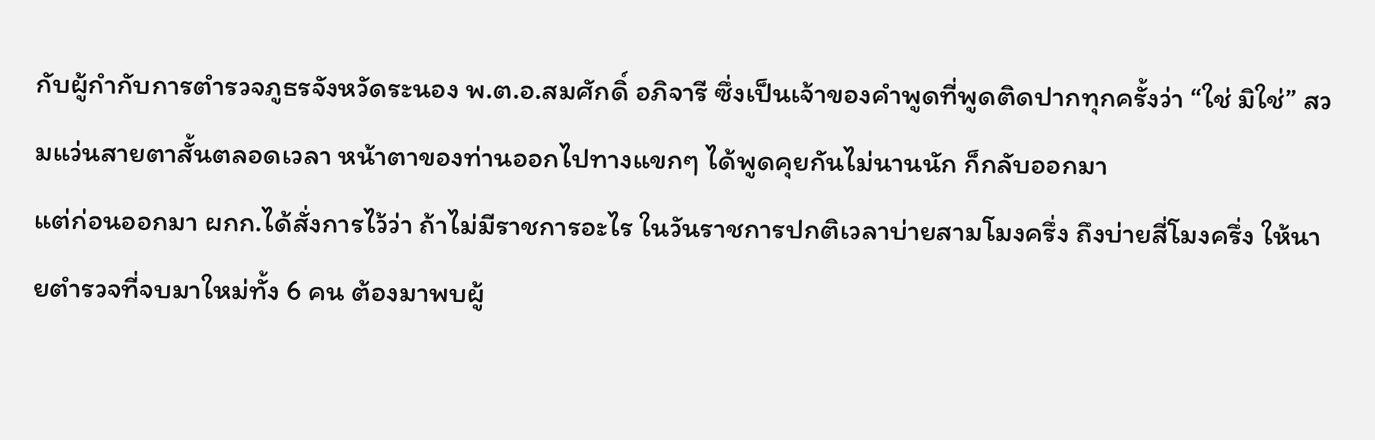กับผู้กำกับการตำรวจภูธรจังหวัดระนอง พ.ต.อ.สมศักดิ์ อภิจารี ซึ่งเป็นเจ้าของคำพูดที่พูดติดปากทุกครั้งว่า “ใช่ มิใช่” สวมแว่นสายตาสั้นตลอดเวลา หน้าตาของท่านออกไปทางแขกๆ ได้พูดคุยกันไม่นานนัก ก็กลับออกมา
แต่ก่อนออกมา ผกก.ได้สั่งการไว้ว่า ถ้าไม่มีราชการอะไร ในวันราชการปกติเวลาบ่ายสามโมงครึ่ง ถึงบ่ายสี่โมงครึ่ง ให้นายตำรวจที่จบมาใหม่ทั้ง 6 คน ต้องมาพบผู้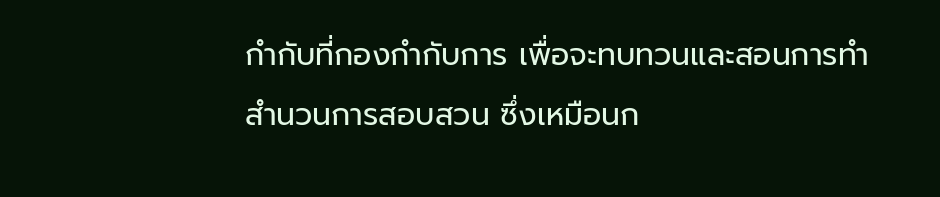กำกับที่กองกำกับการ เพื่อจะทบทวนและสอนการทำสำนวนการสอบสวน ซึ่งเหมือนก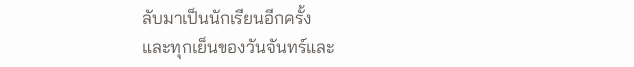ลับมาเป็นนักเรียนอีกครั้ง
และทุกเย็นของวันจันทร์และ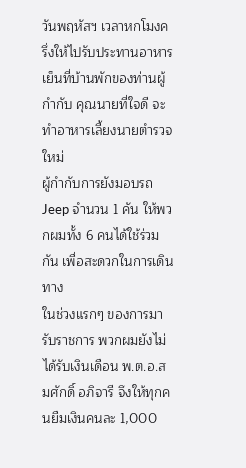วันพฤหัสฯ เวลาหกโมงครึ่งให้ไปรับประทานอาหารเย็นที่บ้านพักของท่านผู้กำกับ คุณนายที่ใจดี จะทำอาหารเลี้ยงนายตำรวจใหม่
ผู้กำกับการยังมอบรถ Jeep จำนวน 1 คัน ให้พวกผมทั้ง 6 คนได้ใช้ร่วมกัน เพื่อสะดวกในการเดินทาง
ในช่วงแรกๆ ของการมารับราชการ พวกผมยังไม่ได้รับเงินเดือน พ.ต.อ.สมศักดิ์ อภิจารี จึงให้ทุกคนยืมเงินคนละ 1,000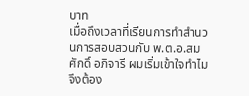บาท
เมื่อถึงเวลาที่เรียนการทำสำนวนการสอบสวนกับ พ.ต.อ.สมศักดิ์ อภิจารี ผมเริ่มเข้าใจทำไมจึงต้อง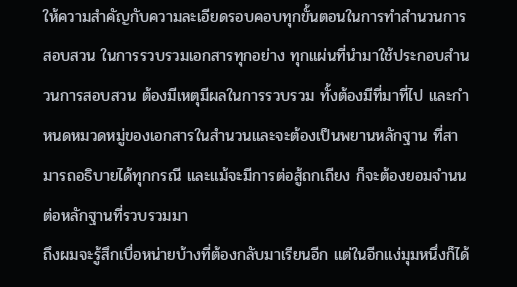ให้ความสำคัญกับความละเอียดรอบคอบทุกขั้นตอนในการทำสำนวนการสอบสวน ในการรวบรวมเอกสารทุกอย่าง ทุกแผ่นที่นำมาใช้ประกอบสำนวนการสอบสวน ต้องมีเหตุมีผลในการรวบรวม ทั้งต้องมีที่มาที่ไป และกำหนดหมวดหมู่ของเอกสารในสำนวนและจะต้องเป็นพยานหลักฐาน ที่สามารถอธิบายได้ทุกกรณี และแม้จะมีการต่อสู้ถกเถียง ก็จะต้องยอมจำนนต่อหลักฐานที่รวบรวมมา
ถึงผมจะรู้สึกเบื่อหน่ายบ้างที่ต้องกลับมาเรียนอีก แต่ในอีกแง่มุมหนึ่งก็ได้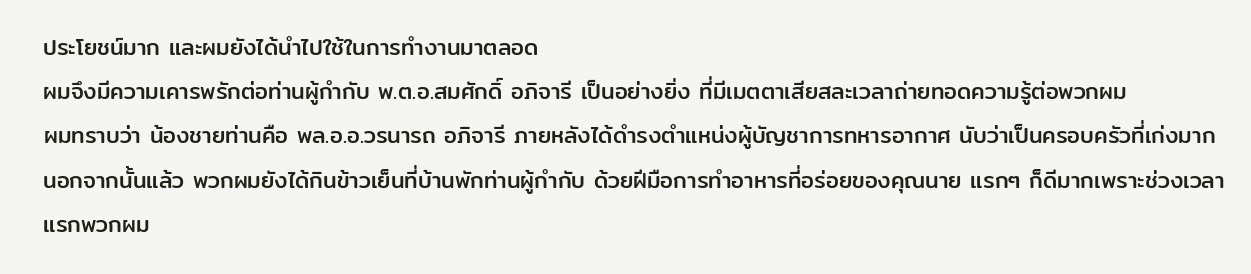ประโยชน์มาก และผมยังได้นำไปใช้ในการทำงานมาตลอด
ผมจึงมีความเคารพรักต่อท่านผู้กำกับ พ.ต.อ.สมศักดิ์ อภิจารี เป็นอย่างยิ่ง ที่มีเมตตาเสียสละเวลาถ่ายทอดความรู้ต่อพวกผม
ผมทราบว่า น้องชายท่านคือ พล.อ.อ.วรนารถ อภิจารี ภายหลังได้ดำรงตำแหน่งผู้บัญชาการทหารอากาศ นับว่าเป็นครอบครัวที่เก่งมาก
นอกจากนั้นแล้ว พวกผมยังได้กินข้าวเย็นที่บ้านพักท่านผู้กำกับ ด้วยฝีมือการทำอาหารที่อร่อยของคุณนาย แรกๆ ก็ดีมากเพราะช่วงเวลาแรกพวกผม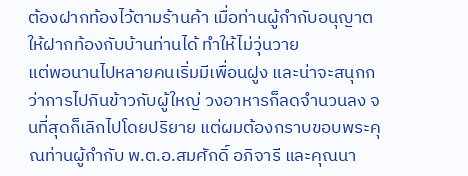ต้องฝากท้องไว้ตามร้านค้า เมื่อท่านผู้กำกับอนุญาตให้ฝากท้องกับบ้านท่านได้ ทำให้ไม่วุ่นวาย
แต่พอนานไปหลายคนเริ่มมีเพื่อนฝูง และน่าจะสนุกกว่าการไปกินข้าวกับผู้ใหญ่ วงอาหารก็ลดจำนวนลง จนที่สุดก็เลิกไปโดยปริยาย แต่ผมต้องกราบขอบพระคุณท่านผู้กำกับ พ.ต.อ.สมศักดิ์ อภิจารี และคุณนา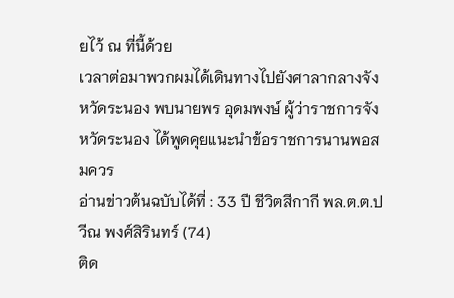ยไว้ ณ ที่นี้ด้วย
เวลาต่อมาพวกผมได้เดินทางไปยังศาลากลางจังหวัดระนอง พบนายพร อุดมพงษ์ ผู้ว่าราชการจังหวัดระนอง ได้พูดคุยแนะนำข้อราชการนานพอสมควร
อ่านข่าวต้นฉบับได้ที่ : 33 ปี ชีวิตสีกากี พล.ต.ต.ปวีณ พงศ์สิรินทร์ (74)
ติด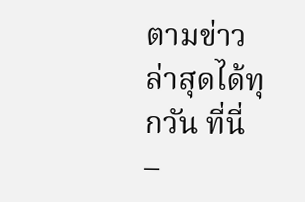ตามข่าวล่าสุดได้ทุกวัน ที่นี่
–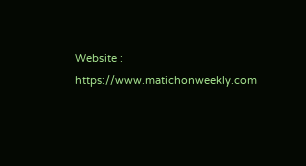Website : https://www.matichonweekly.com